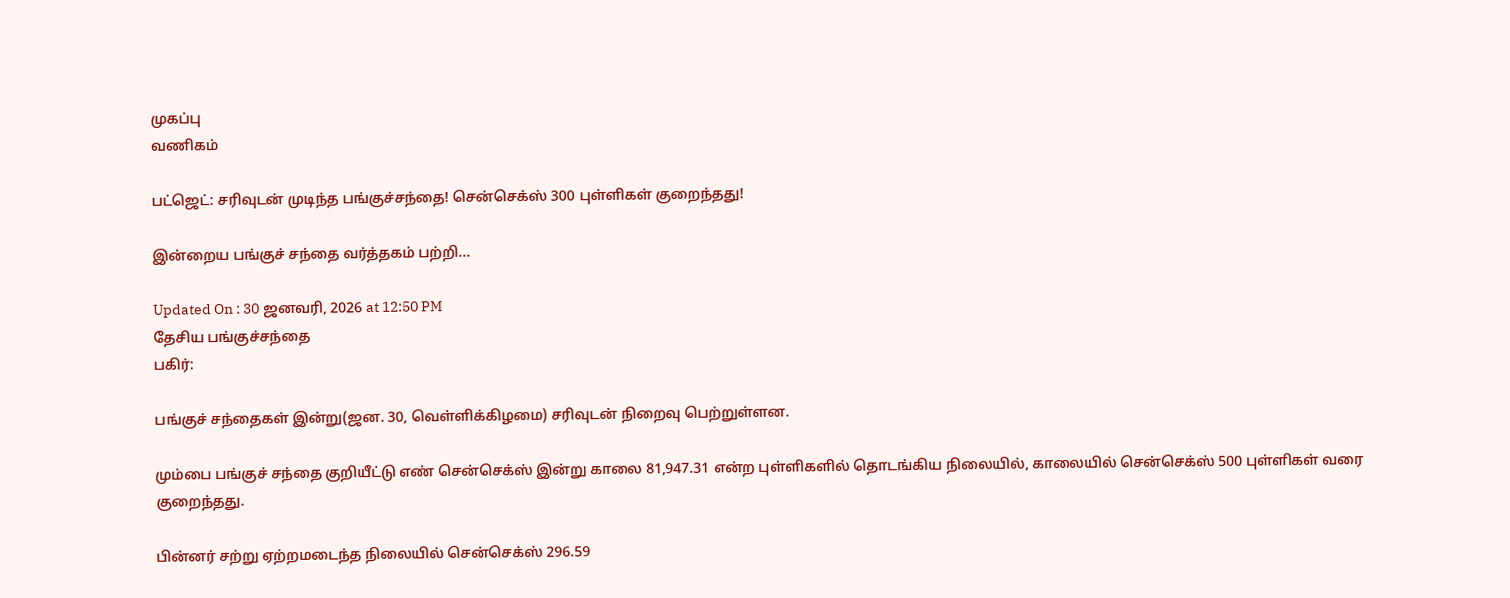முகப்பு
வணிகம்

பட்ஜெட்: சரிவுடன் முடிந்த பங்குச்சந்தை! சென்செக்ஸ் 300 புள்ளிகள் குறைந்தது!

இன்றைய பங்குச் சந்தை வர்த்தகம் பற்றி...

Updated On : 30 ஜனவரி, 2026 at 12:50 PM
தேசிய பங்குச்சந்தை
பகிர்:

பங்குச் சந்தைகள் இன்று(ஜன. 30, வெள்ளிக்கிழமை) சரிவுடன் நிறைவு பெற்றுள்ளன.

மும்பை பங்குச் சந்தை குறியீட்டு எண் சென்செக்ஸ் இன்று காலை 81,947.31 என்ற புள்ளிகளில் தொடங்கிய நிலையில், காலையில் சென்செக்ஸ் 500 புள்ளிகள் வரை குறைந்தது.

பின்னர் சற்று ஏற்றமடைந்த நிலையில் சென்செக்ஸ் 296.59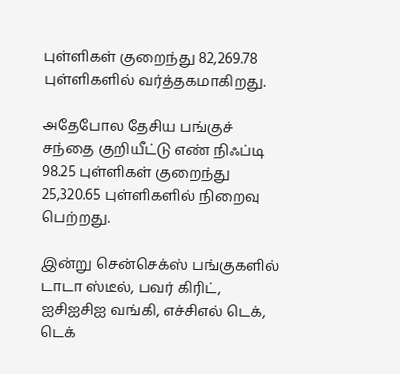புள்ளிகள் குறைந்து 82,269.78 புள்ளிகளில் வர்த்தகமாகிறது.

அதேபோல தேசிய பங்குச் சந்தை குறியீட்டு எண் நிஃப்டி 98.25 புள்ளிகள் குறைந்து 25,320.65 புள்ளிகளில் நிறைவு பெற்றது.

இன்று சென்செக்ஸ் பங்குகளில் டாடா ஸ்டீல், பவர் கிரிட், ஐசிஐசிஐ வங்கி, எச்சிஎல் டெக், டெக்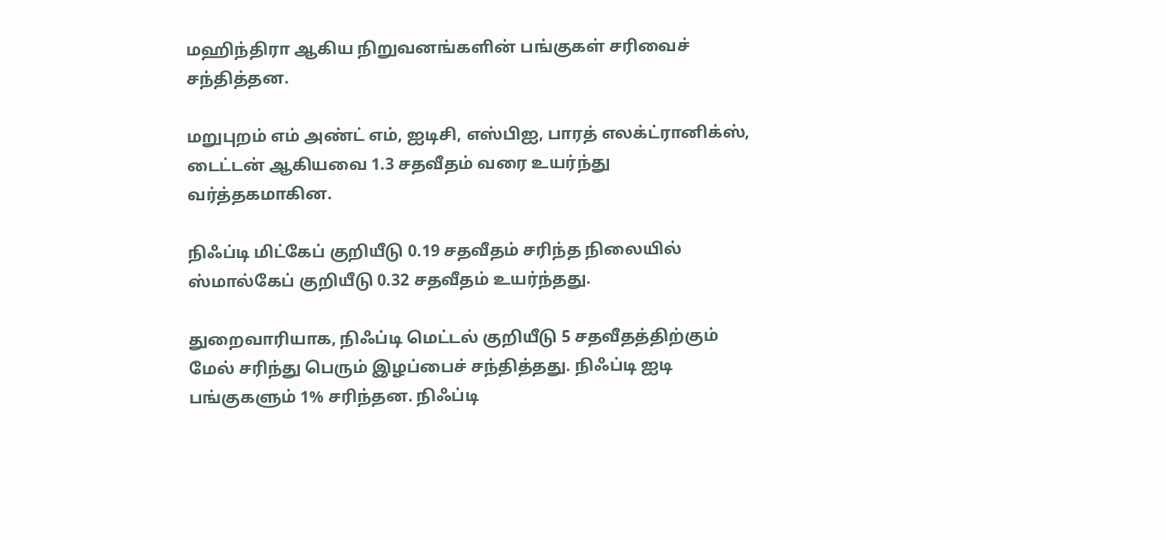மஹிந்திரா ஆகிய நிறுவனங்களின் பங்குகள் சரிவைச் சந்தித்தன.

மறுபுறம் எம் அண்ட் எம், ஐடிசி, எஸ்பிஐ, பாரத் எலக்ட்ரானிக்ஸ், டைட்டன் ஆகியவை 1.3 சதவீதம் வரை உயர்ந்து வர்த்தகமாகின.

நிஃப்டி மிட்கேப் குறியீடு 0.19 சதவீதம் சரிந்த நிலையில் ஸ்மால்கேப் குறியீடு 0.32 சதவீதம் உயர்ந்தது.

துறைவாரியாக, நிஃப்டி மெட்டல் குறியீடு 5 சதவீதத்திற்கும் மேல் சரிந்து பெரும் இழப்பைச் சந்தித்தது. நிஃப்டி ஐடி பங்குகளும் 1% சரிந்தன. நிஃப்டி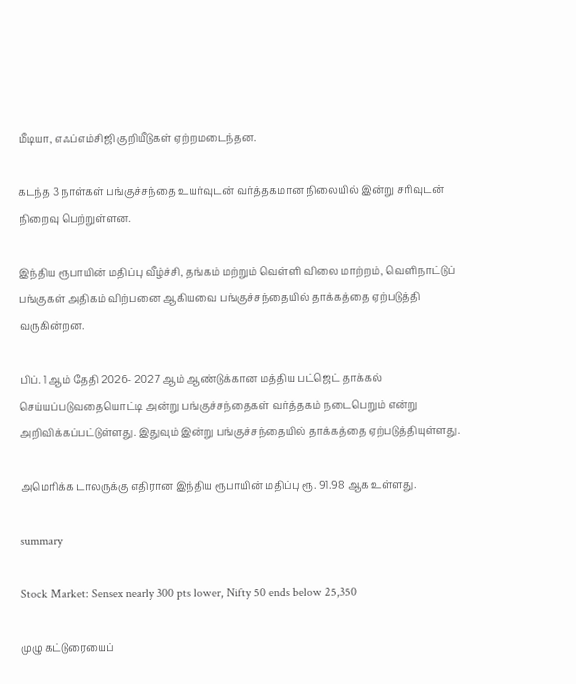மீடியா, எஃப்எம்சிஜி குறியீடுகள் ஏற்றமடைந்தன.

கடந்த 3 நாள்கள் பங்குச்சந்தை உயர்வுடன் வர்த்தகமான நிலையில் இன்று சரிவுடன் நிறைவு பெற்றுள்ளன.

இந்திய ரூபாயின் மதிப்பு வீழ்ச்சி, தங்கம் மற்றும் வெள்ளி விலை மாற்றம், வெளிநாட்டுப் பங்குகள் அதிகம் விற்பனை ஆகியவை பங்குச்சந்தையில் தாக்கத்தை ஏற்படுத்தி வருகின்றன.

பிப். 1 ஆம் தேதி 2026- 2027 ஆம் ஆண்டுக்கான மத்திய பட்ஜெட் தாக்கல் செய்யப்படுவதையொட்டி அன்று பங்குச்சந்தைகள் வர்த்தகம் நடைபெறும் என்று அறிவிக்கப்பட்டுள்ளது. இதுவும் இன்று பங்குச்சந்தையில் தாக்கத்தை ஏற்படுத்தியுள்ளது.

அமெரிக்க டாலருக்கு எதிரான இந்திய ரூபாயின் மதிப்பு ரூ. 91.98 ஆக உள்ளது.

summary

Stock Market: Sensex nearly 300 pts lower, Nifty 50 ends below 25,350

முழு கட்டுரையைப்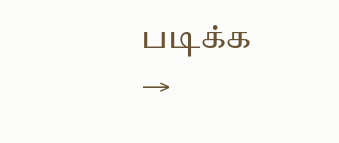படிக்க →